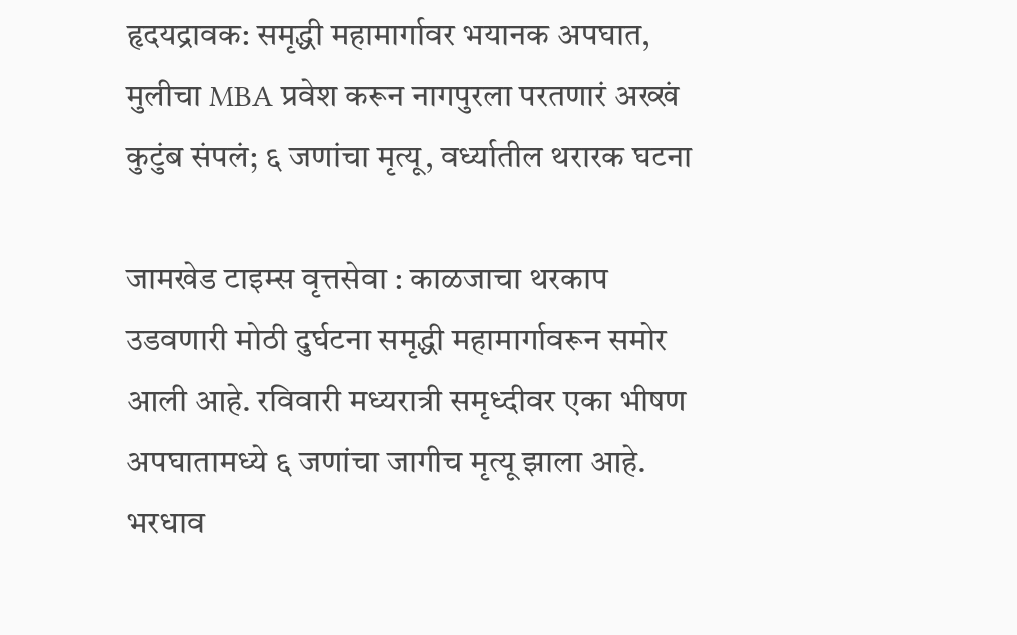हृदयद्रावक: समृद्धी महामार्गावर भयानक अपघात, मुलीचा MBA प्रवेश करून नागपुरला परतणारं अख्खं कुटुंब संपलं; ६ जणांचा मृत्यू, वर्ध्यातील थरारक घटना

जामखेड टाइम्स वृत्तसेवा : काळजाचा थरकाप उडवणारी मोठी दुर्घटना समृद्धी महामार्गावरून समोर आली आहे. रविवारी मध्यरात्री समृध्दीवर एका भीषण अपघातामध्ये ६ जणांचा जागीच मृत्यू झाला आहे. भरधाव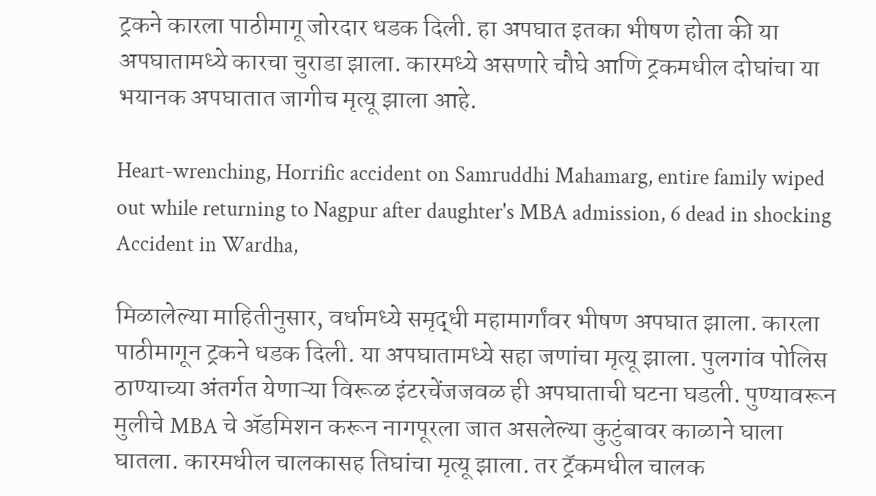ट्रकने कारला पाठीमागू जोरदार धडक दिली. हा अपघात इतका भीषण होता की या अपघातामध्ये कारचा चुराडा झाला. कारमध्ये असणारे चौघे आणि ट्रकमधील दोघांचा या भयानक अपघातात जागीच मृत्यू झाला आहे.

Heart-wrenching, Horrific accident on Samruddhi Mahamarg, entire family wiped out while returning to Nagpur after daughter's MBA admission, 6 dead in shocking Accident in Wardha,

मिळालेल्या माहितीनुसार, वर्धामध्ये समृद्धी महामार्गांवर भीषण अपघात झाला. कारला पाठीमागून ट्रकने धडक दिली. या अपघातामध्ये सहा जणांचा मृत्यू झाला. पुलगांव पोलिस ठाण्याच्या अंतर्गत येणाऱ्या विरूळ इंटरचेंजजवळ ही अपघाताची घटना घडली. पुण्यावरून मुलीचे MBA चे ॲडमिशन करून नागपूरला जात असलेल्या कुटुंबावर काळाने घाला घातला. कारमधील चालकासह तिघांचा मृत्यू झाला. तर ट्रॅकमधील चालक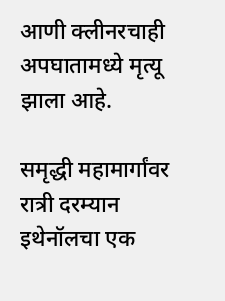आणी क्लीनरचाही अपघातामध्ये मृत्यू झाला आहे.

समृद्धी महामार्गांवर रात्री दरम्यान इथेनॉलचा एक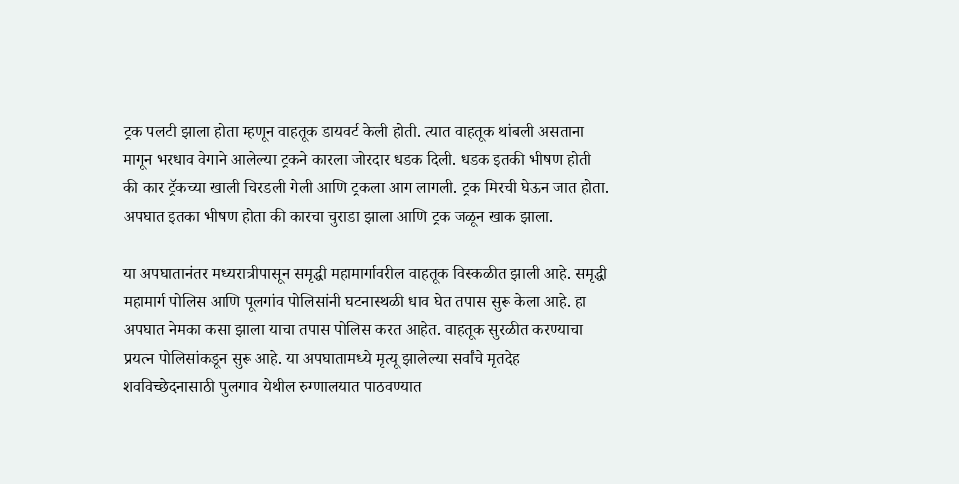ट्रक पलटी झाला होता म्हणून वाहतूक डायवर्ट केली होती. त्यात वाहतूक थांबली असताना मागून भरधाव वेगाने आलेल्या ट्रकने कारला जोरदार धडक दिली. धडक इतकी भीषण होती की कार ट्रॅकच्या खाली चिरडली गेली आणि ट्रकला आग लागली. ट्रक मिरची घेऊन जात होता. अपघात इतका भीषण होता की कारचा चुराडा झाला आणि ट्रक जळून खाक झाला.

या अपघातानंतर मध्यरात्रीपासून समृद्धी महामार्गावरील वाहतूक विस्कळीत झाली आहे. समृद्धी महामार्ग पोलिस आणि पूलगांव पोलिसांनी घटनास्थळी धाव घेत तपास सुरू केला आहे. हा अपघात नेमका कसा झाला याचा तपास पोलिस करत आहेत. वाहतूक सुरळीत करण्याचा प्रयत्न पोलिसांकडून सुरू आहे. या अपघातामध्ये मृत्यू झालेल्या सर्वांचे मृतदेह शवविच्छेदनासाठी पुलगाव येथील रुग्णालयात पाठवण्यात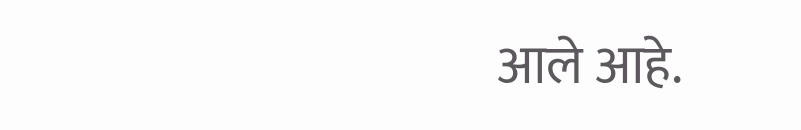आले आहे.